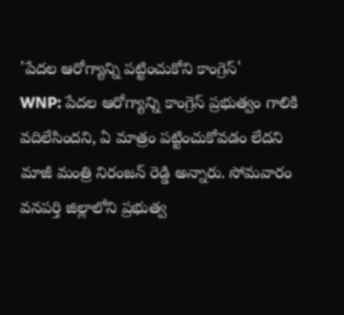'పేదల ఆరోగ్యాన్ని పట్టించుకోని కాంగ్రెస్'
WNP: పేదల ఆరోగ్యాన్ని కాంగ్రెస్ ప్రభుత్వం గాలికి వదిలేసిందని, ఏ మాత్రం పట్టించుకోవడం లేదని మాజీ మంత్రి నిరంజన్ రెడ్డి అన్నారు. సోమవారం వనపర్తి జిల్లాలోని ప్రభుత్వ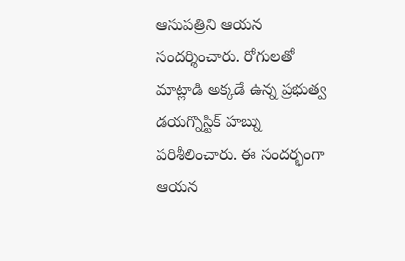ఆసుపత్రిని ఆయన సందర్శించారు. రోగులతో మాట్లాడి అక్కడే ఉన్న ప్రభుత్వ డయగ్నొస్టిక్ హబ్ను పరిశీలించారు. ఈ సందర్భంగా ఆయన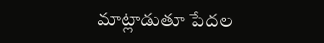మాట్లాడుతూ పేదల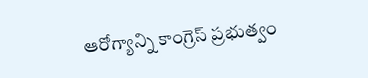ఆరోగ్యాన్ని కాంగ్రెస్ ప్రభుత్వం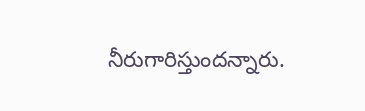నీరుగారిస్తుందన్నారు.